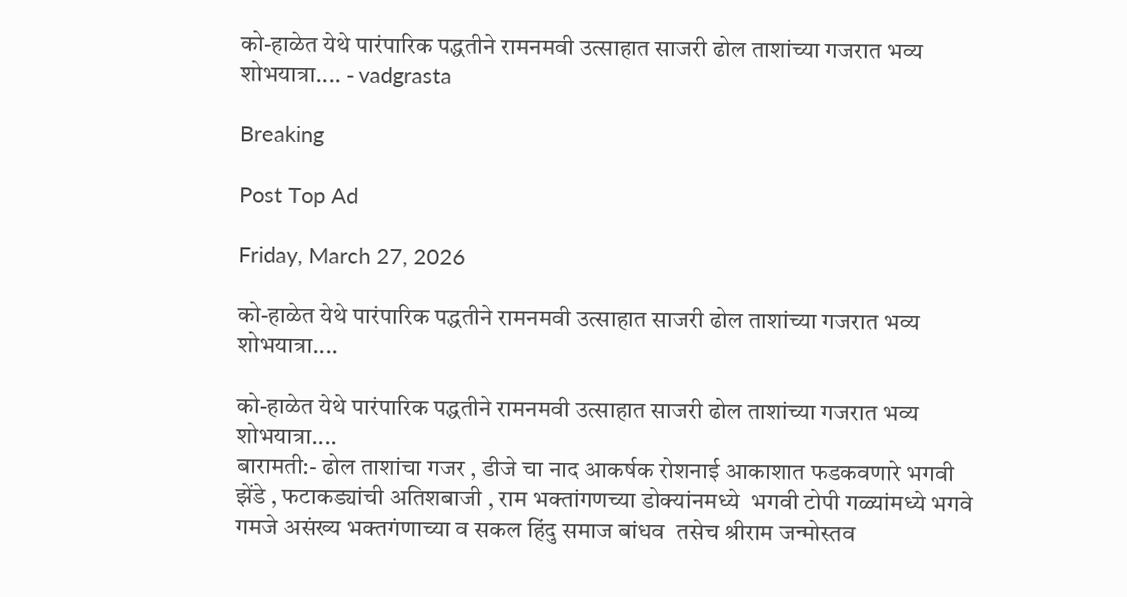को-हाळेत येथे पारंपारिक पद्धतीने रामनमवी उत्साहात साजरी ढोल ताशांच्या गजरात भव्य शोभयात्रा.... - vadgrasta

Breaking

Post Top Ad

Friday, March 27, 2026

को-हाळेत येथे पारंपारिक पद्धतीने रामनमवी उत्साहात साजरी ढोल ताशांच्या गजरात भव्य शोभयात्रा....

को-हाळेत येथे पारंपारिक पद्धतीने रामनमवी उत्साहात साजरी ढोल ताशांच्या गजरात भव्य शोभयात्रा....
बारामती:- ढोल ताशांचा गजर , डीजे चा नाद आकर्षक रोशनाई आकाशात फडकवणारे भगवी  झेंडे , फटाकड्यांची अतिशबाजी , राम भक्तांगणच्या डोक्यांनमध्ये  भगवी टोपी गळ्यांमध्ये भगवे गमजे असंख्य भक्तगंणाच्या व सकल हिंदु समाज बांधव  तसेच श्रीराम जन्मोस्तव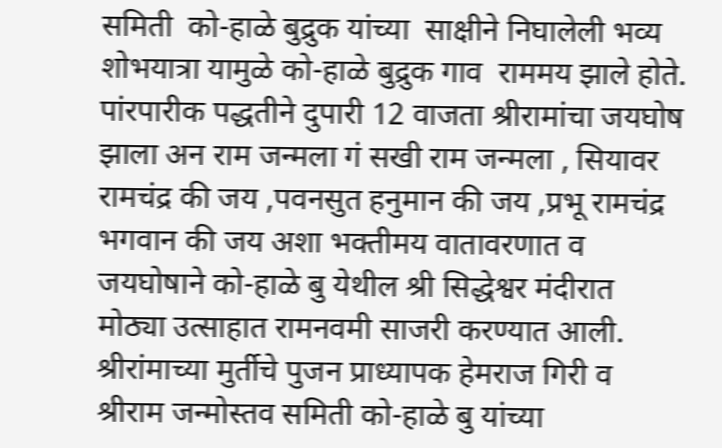समिती  को-हाळे बुद्रुक यांच्या  साक्षीने निघालेली भव्य शोभयात्रा यामुळे को-हाळे बुद्रुक गाव  राममय झाले होते. पांरपारीक पद्धतीने दुपारी 12 वाजता श्रीरामांचा जयघोष झाला अन राम जन्मला गं सखी राम जन्मला , सियावर रामचंद्र की जय ,पवनसुत हनुमान की जय ,प्रभू रामचंद्र भगवान की जय अशा भक्तीमय वातावरणात व जयघोषाने को-हाळे बु येथील श्री सिद्धेश्वर मंदीरात मोठ्या उत्साहात रामनवमी साजरी करण्यात आली.
श्रीरांमाच्या मुर्तीचे पुजन प्राध्यापक हेमराज गिरी व श्रीराम जन्मोस्तव समिती को-हाळे बु यांच्या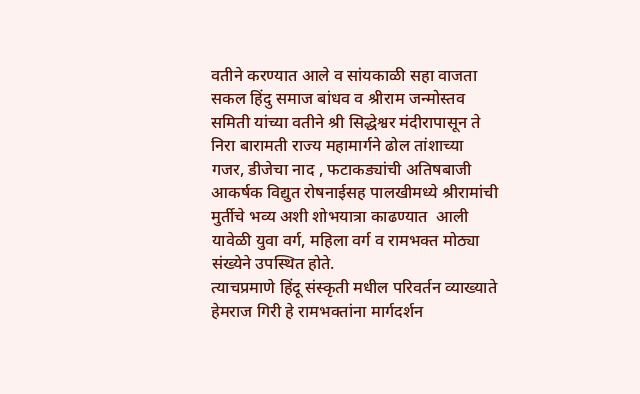वतीने करण्यात आले व सांयकाळी सहा वाजता सकल हिंदु समाज बांधव व श्रीराम जन्मोस्तव समिती यांच्या वतीने श्री सिद्धेश्वर मंदीरापासून ते निरा बारामती राज्य महामार्गने ढोल तांशाच्या गजर, डीजेचा नाद , फटाकड्यांची अतिषबाजी आकर्षक विद्युत रोषनाईसह पालखीमध्ये श्रीरामांची मुर्तीचे भव्य अशी शोभयात्रा काढण्यात  आली यावेळी युवा वर्ग, महिला वर्ग व रामभक्त मोठ्या संख्येने उपस्थित होते.
त्याचप्रमाणे हिंदू संस्कृती मधील परिवर्तन व्याख्याते हेमराज गिरी हे रामभक्तांना मार्गदर्शन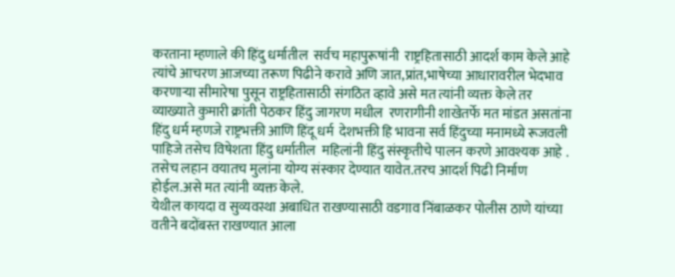करताना म्हणाले की हिंदु धर्मातील  सर्वच महापुरूषांनी  राष्ट्रहितासाठी आदर्श काम केले आहे त्यांचे आचरण आजच्या तरूण पिढीने करावे अणि जात,प्रांत,भाषेच्या आधारावरील भेदभाव करणाऱ्या सीमारेषा पुसून राष्ट्रहितासाठी संगठित व्हावे असे मत त्यांनी व्यक्त केले तर व्याख्याते कुमारी क्रांती पेठकर हिंदु जागरण मधील  रणरागीनी शाखेतर्फे मत मांडत असतांना  हिंदु धर्म म्हणजे राष्ट्रभक्ती आणि हिंदू धर्म  देशभक्ती हि भावना सर्व हिंदुच्या मनामध्ये रूजवली पाहिजे तसेच विषेशता हिंदु धर्मातील  महिलांनी हिंदु संस्कृतीचे पालन करणे आवश्यक आहे . तसेच लहान वयातच मुलांना योग्य संस्कार देण्यात यावेत.तरच आदर्श पिढी निर्माण होईल.असे मत त्यांनी व्यक्त केले.
येथील कायदा व सुव्यवस्था अबाधित राखण्यासाठी वडगाव निंबाळकर पोलीस ठाणे यांच्या वतीने बदोंबस्त राखण्यात आला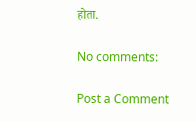होता.

No comments:

Post a Comment